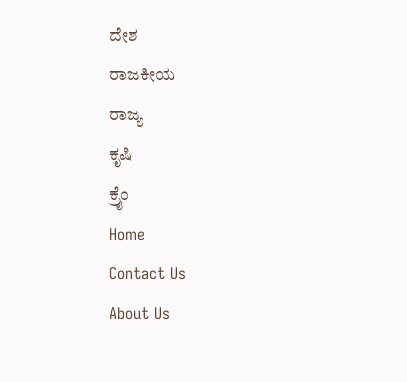ದೇಶ
ರಾಜಕೀಯ
ರಾಜ್ಯ
ಕೃಷಿ
ಕ್ರೈಂ
Home
Contact Us
About Us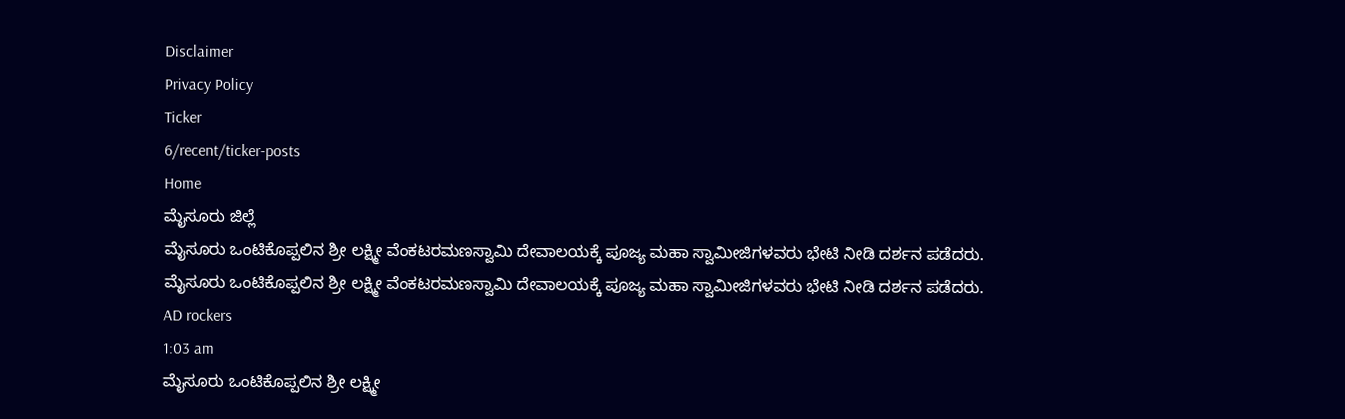Disclaimer
Privacy Policy
Ticker
6/recent/ticker-posts
Home
ಮೈಸೂರು ಜಿಲ್ಲೆ
ಮೈಸೂರು ಒಂಟಿಕೊಪ್ಪಲಿನ ಶ್ರೀ ಲಕ್ಷ್ಮೀ ವೆಂಕಟರಮಣಸ್ವಾಮಿ ದೇವಾಲಯಕ್ಕೆ ಪೂಜ್ಯ ಮಹಾ ಸ್ವಾಮೀಜಿಗಳವರು ಭೇಟಿ ನೀಡಿ ದರ್ಶನ ಪಡೆದರು.
ಮೈಸೂರು ಒಂಟಿಕೊಪ್ಪಲಿನ ಶ್ರೀ ಲಕ್ಷ್ಮೀ ವೆಂಕಟರಮಣಸ್ವಾಮಿ ದೇವಾಲಯಕ್ಕೆ ಪೂಜ್ಯ ಮಹಾ ಸ್ವಾಮೀಜಿಗಳವರು ಭೇಟಿ ನೀಡಿ ದರ್ಶನ ಪಡೆದರು.
AD rockers
1:03 am
ಮೈಸೂರು ಒಂಟಿಕೊಪ್ಪಲಿನ ಶ್ರೀ ಲಕ್ಷ್ಮೀ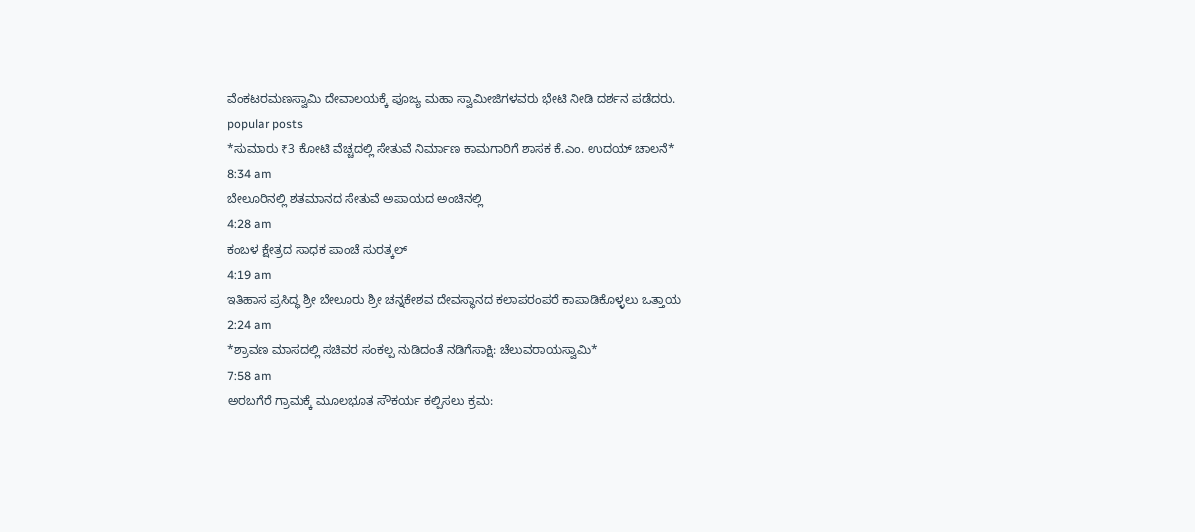ವೆಂಕಟರಮಣಸ್ವಾಮಿ ದೇವಾಲಯಕ್ಕೆ ಪೂಜ್ಯ ಮಹಾ ಸ್ವಾಮೀಜಿಗಳವರು ಭೇಟಿ ನೀಡಿ ದರ್ಶನ ಪಡೆದರು.
popular posts
*ಸುಮಾರು ₹3 ಕೋಟಿ ವೆಚ್ಚದಲ್ಲಿ ಸೇತುವೆ ನಿರ್ಮಾಣ ಕಾಮಗಾರಿಗೆ ಶಾಸಕ ಕೆ.ಎಂ. ಉದಯ್ ಚಾಲನೆ*
8:34 am
ಬೇಲೂರಿನಲ್ಲಿ ಶತಮಾನದ ಸೇತುವೆ ಅಪಾಯದ ಅಂಚಿನಲ್ಲಿ
4:28 am
ಕಂಬಳ ಕ್ಷೇತ್ರದ ಸಾಧಕ ಪಾಂಚೆ ಸುರತ್ಕಲ್
4:19 am
ಇತಿಹಾಸ ಪ್ರಸಿದ್ಧ ಶ್ರೀ ಬೇಲೂರು ಶ್ರೀ ಚನ್ನಕೇಶವ ದೇವಸ್ಥಾನದ ಕಲಾಪರಂಪರೆ ಕಾಪಾಡಿಕೊಳ್ಳಲು ಒತ್ತಾಯ
2:24 am
*ಶ್ರಾವಣ ಮಾಸದಲ್ಲಿ ಸಚಿವರ ಸಂಕಲ್ಪ ನುಡಿದಂತೆ ನಡಿಗೆಸಾಕ್ಷಿ: ಚೆಲುವರಾಯಸ್ವಾಮಿ*
7:58 am
ಅರಬಗೆರೆ ಗ್ರಾಮಕ್ಕೆ ಮೂಲಭೂತ ಸೌಕರ್ಯ ಕಲ್ಪಿಸಲು ಕ್ರಮ: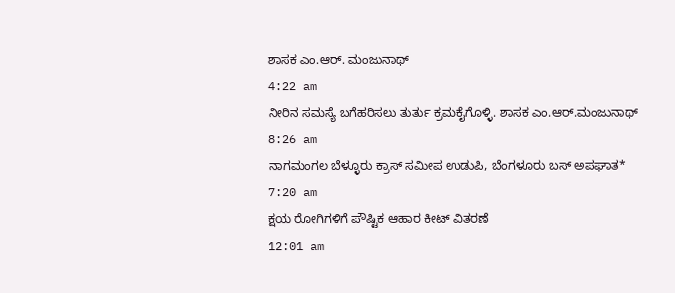ಶಾಸಕ ಎಂ.ಆರ್. ಮಂಜುನಾಥ್
4:22 am
ನೀರಿನ ಸಮಸ್ಯೆ ಬಗೆಹರಿಸಲು ತುರ್ತು ಕ್ರಮಕೈಗೊಳ್ಳಿ. ಶಾಸಕ ಎಂ.ಆರ್.ಮಂಜುನಾಥ್
8:26 am
ನಾಗಮಂಗಲ ಬೆಳ್ಳೂರು ಕ್ರಾಸ್ ಸಮೀಪ ಉಡುಪಿ, ಬೆಂಗಳೂರು ಬಸ್ ಅಪಘಾತ*
7:20 am
ಕ್ಷಯ ರೋಗಿಗಳಿಗೆ ಪೌಷ್ಟಿಕ ಆಹಾರ ಕೀಟ್ ವಿತರಣೆ
12:01 am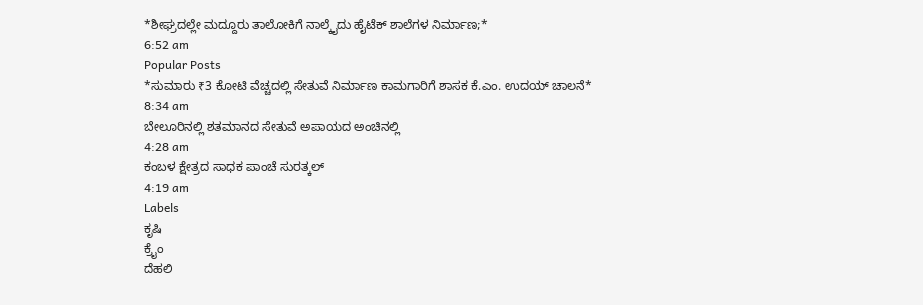*ಶೀಘ್ರದಲ್ಲೇ ಮದ್ದೂರು ತಾಲೋಕಿಗೆ ನಾಲ್ಕೈದು ಹೈಟೆಕ್ ಶಾಲೆಗಳ ನಿರ್ಮಾಣ;*
6:52 am
Popular Posts
*ಸುಮಾರು ₹3 ಕೋಟಿ ವೆಚ್ಚದಲ್ಲಿ ಸೇತುವೆ ನಿರ್ಮಾಣ ಕಾಮಗಾರಿಗೆ ಶಾಸಕ ಕೆ.ಎಂ. ಉದಯ್ ಚಾಲನೆ*
8:34 am
ಬೇಲೂರಿನಲ್ಲಿ ಶತಮಾನದ ಸೇತುವೆ ಅಪಾಯದ ಅಂಚಿನಲ್ಲಿ
4:28 am
ಕಂಬಳ ಕ್ಷೇತ್ರದ ಸಾಧಕ ಪಾಂಚೆ ಸುರತ್ಕಲ್
4:19 am
Labels
ಕೃಷಿ
ಕ್ರೈಂ
ದೆಹಲಿ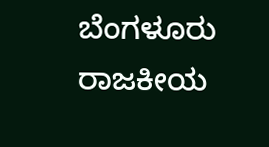ಬೆಂಗಳೂರು
ರಾಜಕೀಯ